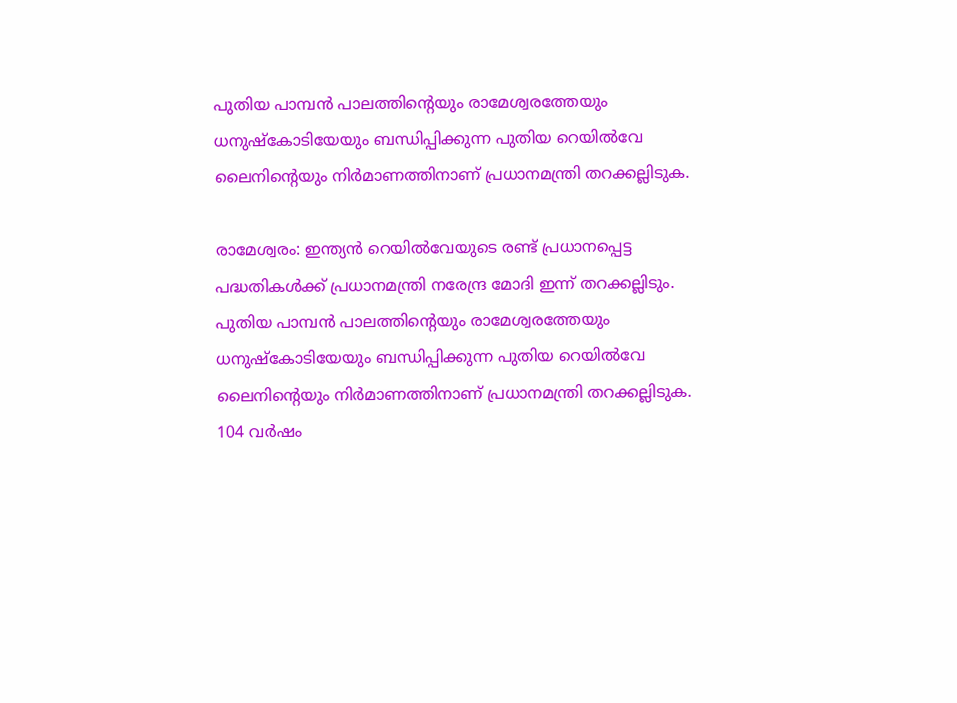പുതിയ പാമ്പൻ പാലത്തിന്റെയും രാമേശ്വരത്തേയും ധനുഷ്‌കോടിയേയും ബന്ധിപ്പിക്കുന്ന പുതിയ റെയില്‍വേ ലൈനിന്റെയും നിര്‍മാണത്തിനാണ് പ്രധാനമന്ത്രി തറക്കല്ലിടുക.

രാമേശ്വരം: ഇന്ത്യൻ റെയിൽവേയുടെ രണ്ട് പ്രധാനപ്പെട്ട പദ്ധതികൾക്ക് പ്രധാനമന്ത്രി നരേന്ദ്ര മോദി ഇന്ന് തറക്കല്ലിടും. പുതിയ പാമ്പൻ പാലത്തിന്റെയും രാമേശ്വരത്തേയും ധനുഷ്‌കോടിയേയും ബന്ധിപ്പിക്കുന്ന പുതിയ റെയില്‍വേ ലൈനിന്റെയും നിര്‍മാണത്തിനാണ് പ്രധാനമന്ത്രി തറക്കല്ലിടുക. 104 വര്‍ഷം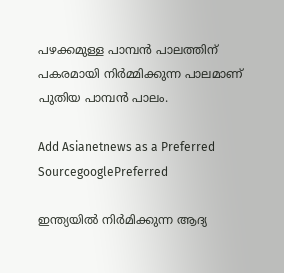പഴക്കമുള്ള പാമ്പന്‍ പാലത്തിന് പകരമായി നിർമ്മിക്കുന്ന പാലമാണ് പുതിയ പാമ്പൻ പാലം.

Add Asianetnews as a Preferred SourcegooglePreferred

ഇന്ത്യയില്‍ നിര്‍മിക്കുന്ന ആദ്യ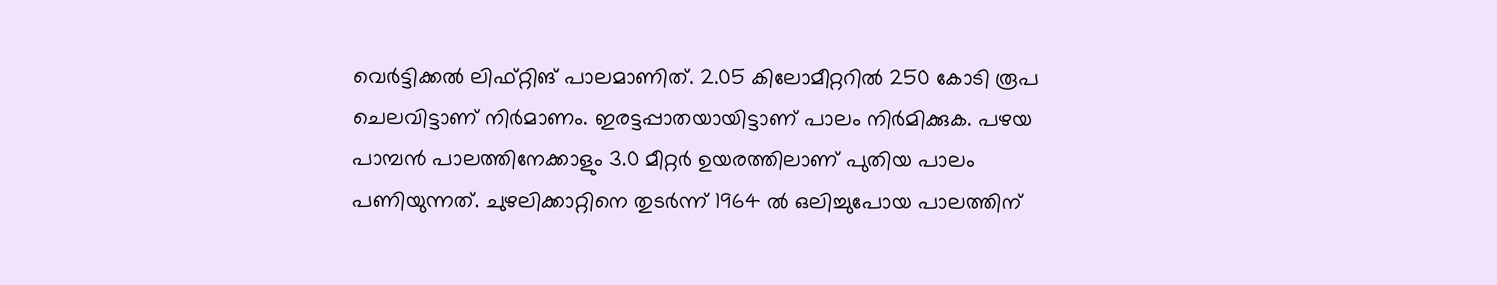വെര്‍ട്ടിക്കല്‍ ലിഫ്റ്റിങ് പാലമാണിത്. 2.05 കിലോമീറ്ററില്‍ 250 കോടി രൂപ ചെലവിട്ടാണ് നിര്‍മാണം. ഇരട്ടപ്പാതയായിട്ടാണ് പാലം നിര്‍മിക്കുക. പഴയ പാമ്പൻ പാലത്തിനേക്കാളും 3.0 മീറ്റർ ഉയരത്തിലാണ് പുതിയ പാലം പണിയുന്നത്. ചുഴലിക്കാറ്റിനെ തുടര്‍ന്ന് 1964 ൽ ഒലിച്ചുപോയ പാലത്തിന്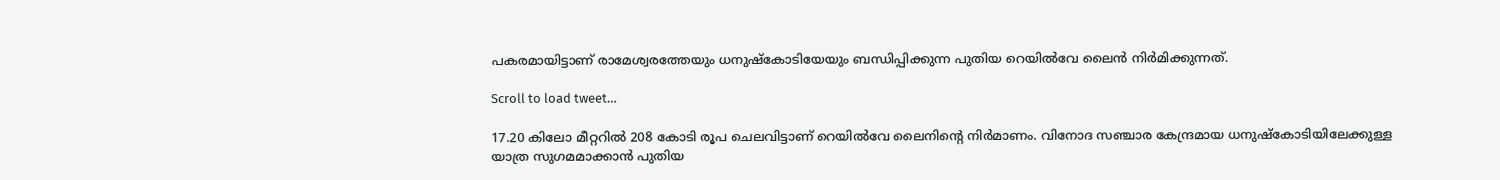പകരമായിട്ടാണ് രാമേശ്വരത്തേയും ധനുഷ്‌കോടിയേയും ബന്ധിപ്പിക്കുന്ന പുതിയ റെയില്‍വേ ലൈൻ നിർമിക്കുന്നത്.

Scroll to load tweet…

17.20 കിലോ മീറ്ററിൽ 208 കോടി രൂപ ചെലവിട്ടാണ് റെയില്‍വേ ലൈനിന്റെ നിർമാണം. വിനോദ സഞ്ചാര കേന്ദ്രമായ ധനുഷ്കോടിയിലേക്കുള്ള യാത്ര സുഗമമാക്കാൻ പുതിയ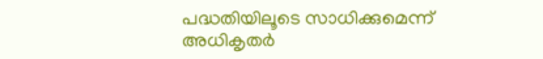പദ്ധതിയിലൂടെ സാധിക്കുമെന്ന് അധികൃതർ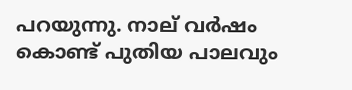പറയുന്നു. നാല് വര്‍ഷം കൊണ്ട് പുതിയ പാലവും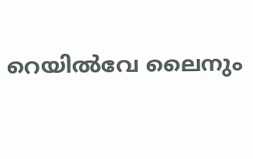റെയില്‍വേ ലൈനും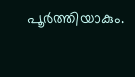പൂര്‍ത്തിയാകും.